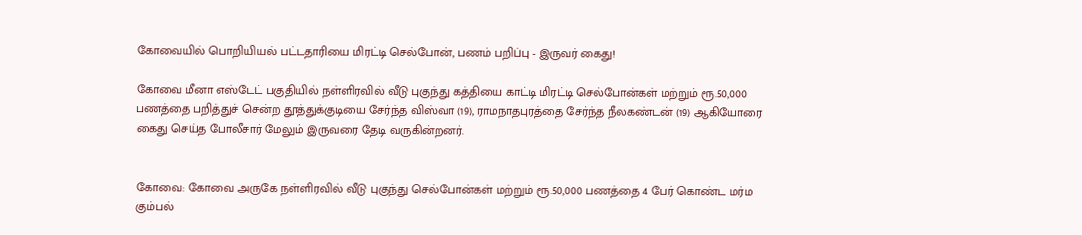கோவையில் பொறியியல் பட்டதாரியை மிரட்டி செல்போன், பணம் பறிப்பு - இருவர் கைது!

கோவை மீனா எஸ்டேட் பகுதியில் நள்ளிரவில் வீடு புகுந்து கத்தியை காட்டி மிரட்டி செல்போன்கள் மற்றும் ரூ.50,000 பணத்தை பறித்துச் சென்ற தூத்துக்குடியை சேர்ந்த விஸ்வா (19), ராமநாதபுரத்தை சேர்ந்த நீலகண்டன் (19) ஆகியோரை கைது செய்த போலீசார் மேலும் இருவரை தேடி வருகின்றனர்.


கோவை: கோவை அருகே நள்ளிரவில் வீடு புகுந்து செல்போன்கள் மற்றும் ரூ.50,000 பணத்தை 4 பேர் கொண்ட மர்ம கும்பல்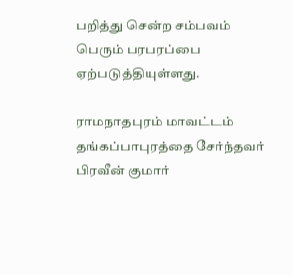பறித்து சென்ற சம்பவம் பெரும் பரபரப்பை ஏற்படுத்தியுள்ளது.

ராமநாதபுரம் மாவட்டம் தங்கப்பாபுரத்தை சேர்ந்தவர் பிரவீன் குமார்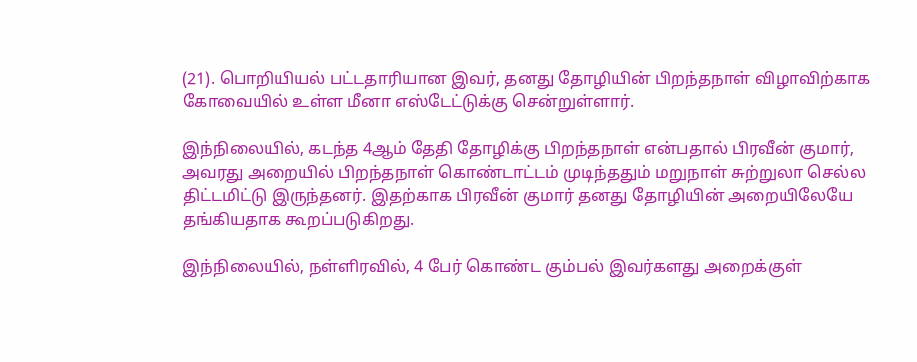(21). பொறியியல் பட்டதாரியான இவர், தனது தோழியின் பிறந்தநாள் விழாவிற்காக கோவையில் உள்ள மீனா எஸ்டேட்டுக்கு சென்றுள்ளார்.

இந்நிலையில், கடந்த 4ஆம் தேதி தோழிக்கு பிறந்தநாள் என்பதால் பிரவீன் குமார், அவரது அறையில் பிறந்தநாள் கொண்டாட்டம் முடிந்ததும் மறுநாள் சுற்றுலா செல்ல திட்டமிட்டு இருந்தனர். இதற்காக பிரவீன் குமார் தனது தோழியின் அறையிலேயே தங்கியதாக கூறப்படுகிறது.

இந்நிலையில், நள்ளிரவில், 4 பேர் கொண்ட கும்பல் இவர்களது அறைக்குள்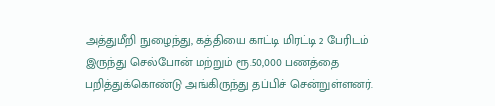அத்துமீறி நுழைந்து, கத்தியை காட்டி மிரட்டி 2 பேரிடம் இருந்து செல்போன் மற்றும் ரூ.50,000 பணத்தை பறித்துக்கொண்டு அங்கிருந்து தப்பிச் சென்றுள்ளனர்.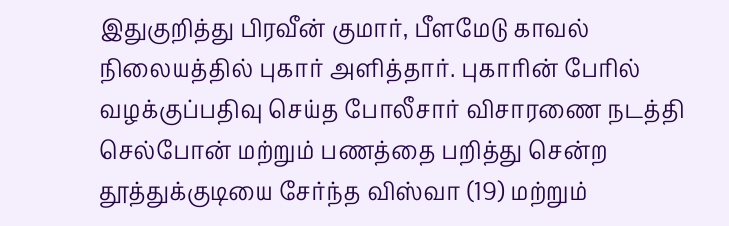இதுகுறித்து பிரவீன் குமார், பீளமேடு காவல் நிலையத்தில் புகார் அளித்தார். புகாரின் பேரில் வழக்குப்பதிவு செய்த போலீசார் விசாரணை நடத்தி செல்போன் மற்றும் பணத்தை பறித்து சென்ற தூத்துக்குடியை சேர்ந்த விஸ்வா (19) மற்றும்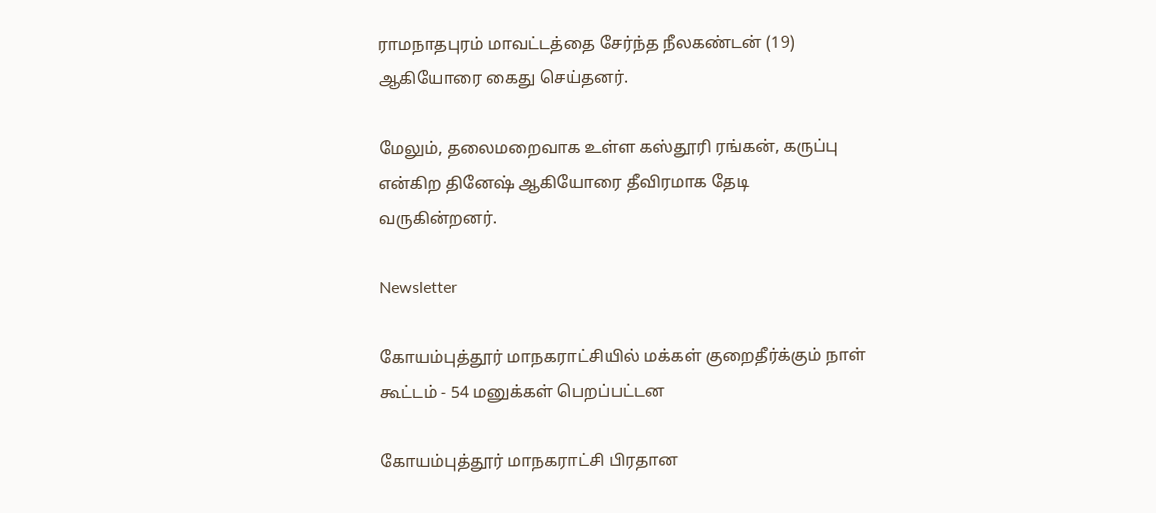ராமநாதபுரம் மாவட்டத்தை சேர்ந்த நீலகண்டன் (19) ஆகியோரை கைது செய்தனர்.

மேலும், தலைமறைவாக உள்ள கஸ்தூரி ரங்கன், கருப்பு என்கிற தினேஷ் ஆகியோரை தீவிரமாக தேடி வருகின்றனர்.

Newsletter

கோயம்புத்தூர் மாநகராட்சியில் மக்கள் குறைதீர்க்கும் நாள் கூட்டம் - 54 மனுக்கள் பெறப்பட்டன

கோயம்புத்தூர் மாநகராட்சி பிரதான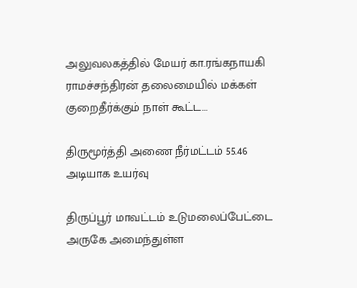அலுவலகத்தில் மேயர் கா.ரங்கநாயகி ராமச்சந்திரன் தலைமையில் மக்கள் குறைதீர்க்கும் நாள் கூட்ட...

திருமூர்த்தி அணை நீர்மட்டம் 55.46 அடியாக உயர்வு

திருப்பூர் மாவட்டம் உடுமலைப்பேட்டை அருகே அமைந்துள்ள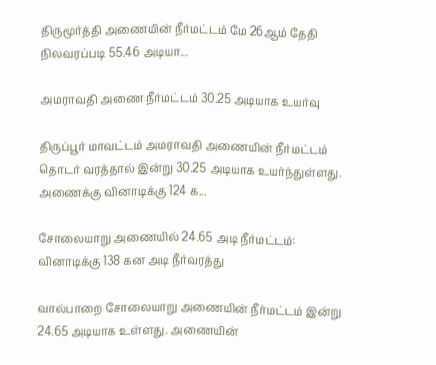திருமூர்த்தி அணையின் நீர்மட்டம் மே 26ஆம் தேதி நிலவரப்படி 55.46 அடியா...

அமராவதி அணை நீர்மட்டம் 30.25 அடியாக உயர்வு

திருப்பூர் மாவட்டம் அமராவதி அணையின் நீர்மட்டம் தொடர் வரத்தால் இன்று 30.25 அடியாக உயர்ந்துள்ளது. அணைக்கு வினாடிக்கு 124 க...

சோலையாறு அணையில் 24.65 அடி நீர்மட்டம்: வினாடிக்கு 138 கன அடி நீர்வரத்து

வால்பாறை சோலையாறு அணையின் நீர்மட்டம் இன்று 24.65 அடியாக உள்ளது. அணையின்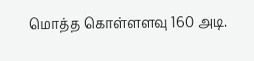மொத்த கொள்ளளவு 160 அடி.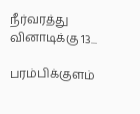நீர்வரத்து வினாடிக்கு 13...

பரம்பிக்குளம்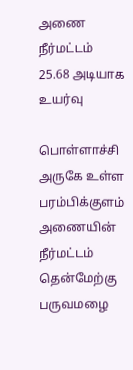அணை நீர்மட்டம் 25.68 அடியாக உயர்வு

பொள்ளாச்சி அருகே உள்ள பரம்பிக்குளம் அணையின் நீர்மட்டம் தென்மேற்கு பருவமழை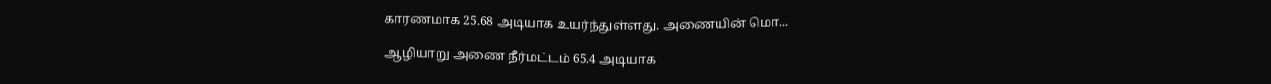காரணமாக 25.68 அடியாக உயர்ந்துள்ளது. அணையின் மொ...

ஆழியாறு அணை நீர்மட்டம் 65.4 அடியாக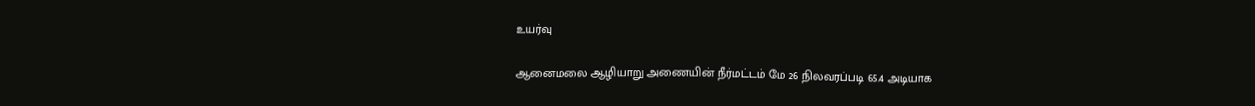உயர்வு

ஆனைமலை ஆழியாறு அணையின் நீர்மட்டம் மே 26 நிலவரப்படி 65.4 அடியாக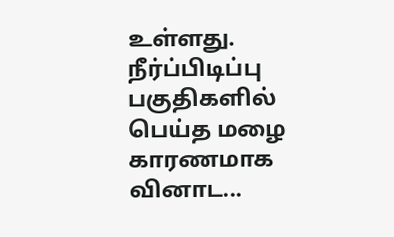உள்ளது. நீர்ப்பிடிப்பு பகுதிகளில் பெய்த மழை காரணமாக வினாட...